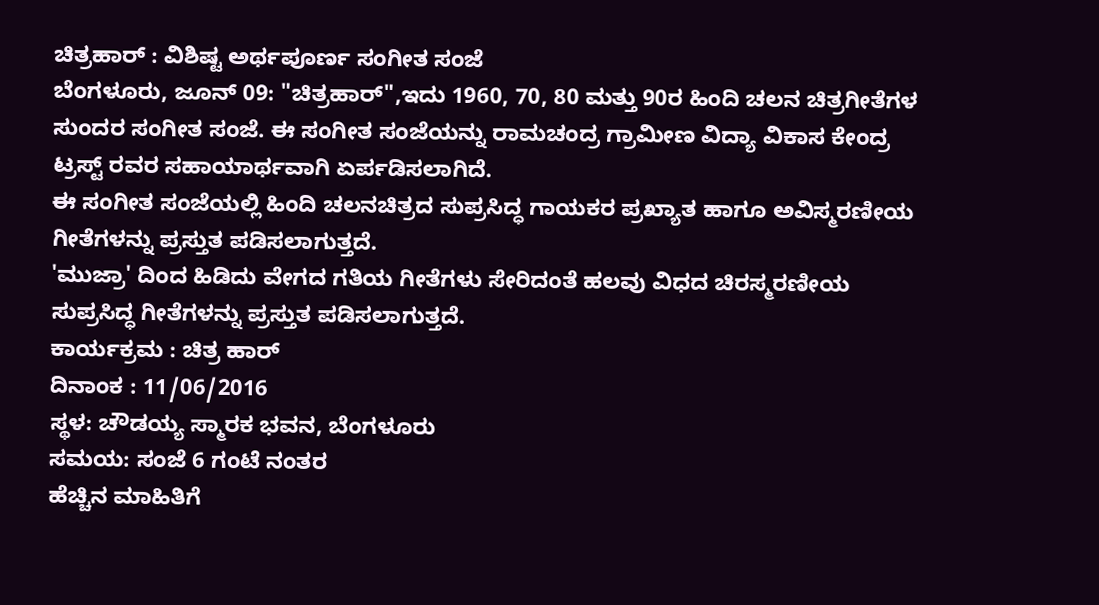ಚಿತ್ರಹಾರ್ : ವಿಶಿಷ್ಟ ಅರ್ಥಪೂರ್ಣ ಸಂಗೀತ ಸಂಜೆ
ಬೆಂಗಳೂರು, ಜೂನ್ 09: "ಚಿತ್ರಹಾರ್",ಇದು 1960, 70, 80 ಮತ್ತು 90ರ ಹಿಂದಿ ಚಲನ ಚಿತ್ರಗೀತೆಗಳ ಸುಂದರ ಸಂಗೀತ ಸಂಜೆ. ಈ ಸಂಗೀತ ಸಂಜೆಯನ್ನು ರಾಮಚಂದ್ರ ಗ್ರಾಮೀಣ ವಿದ್ಯಾ ವಿಕಾಸ ಕೇಂದ್ರ ಟ್ರಸ್ಟ್ ರವರ ಸಹಾಯಾರ್ಥವಾಗಿ ಏರ್ಪಡಿಸಲಾಗಿದೆ.
ಈ ಸಂಗೀತ ಸಂಜೆಯಲ್ಲಿ ಹಿಂದಿ ಚಲನಚಿತ್ರದ ಸುಪ್ರಸಿದ್ಧ ಗಾಯಕರ ಪ್ರಖ್ಯಾತ ಹಾಗೂ ಅವಿಸ್ಮರಣೀಯ ಗೀತೆಗಳನ್ನು ಪ್ರಸ್ತುತ ಪಡಿಸಲಾಗುತ್ತದೆ.
'ಮುಜ್ರಾ' ದಿಂದ ಹಿಡಿದು ವೇಗದ ಗತಿಯ ಗೀತೆಗಳು ಸೇರಿದಂತೆ ಹಲವು ವಿಧದ ಚಿರಸ್ಮರಣೀಯ ಸುಪ್ರಸಿದ್ಧ ಗೀತೆಗಳನ್ನು ಪ್ರಸ್ತುತ ಪಡಿಸಲಾಗುತ್ತದೆ.
ಕಾರ್ಯಕ್ರಮ : ಚಿತ್ರ ಹಾರ್
ದಿನಾಂಕ : 11/06/2016
ಸ್ಥಳ: ಚೌಡಯ್ಯ ಸ್ಮಾರಕ ಭವನ, ಬೆಂಗಳೂರು
ಸಮಯ: ಸಂಜೆ 6 ಗಂಟೆ ನಂತರ
ಹೆಚ್ಚಿನ ಮಾಹಿತಿಗೆ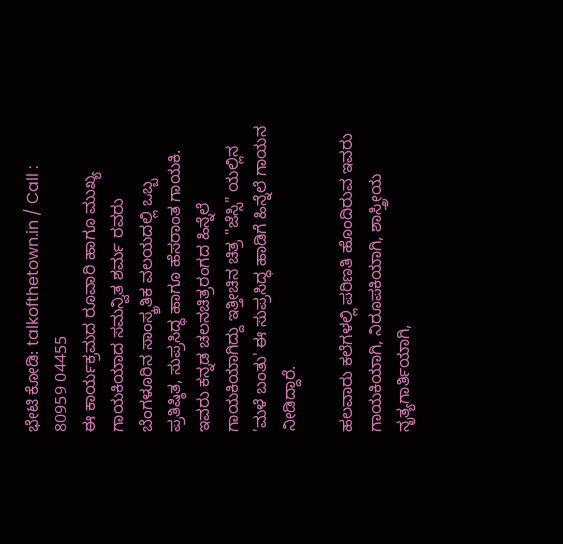ಭೇಟಿ ಕೋಡಿ: talkofthetown.in / Call : 80959 04455
ಈ ಕಾರ್ಯಕ್ರಮದ ರೂವಾರಿ ಹಾಗೂ ಮುಖ್ಯ ಗಾಯಕಿಯಾದ ಸಮನ್ವಿತ ಶರ್ಮ ರವರು ಬೆಂಗಳೂರಿನ ಸಾಂಸ್ಕ್ರತಿಕ ವಲಯದಲ್ಲಿ ಒಬ್ಬ ಪ್ರತಿಷ್ಠಿತ, ಸುಪ್ರಸಿದ್ಧ ಹಾಗೂ ಹೆಸರಾಂತ ಗಾಯಕಿ. ಇವರು ಕನ್ನಡ ಚಲನಚಿತ್ರರಂಗದ ಹಿನ್ನೆಲೆ ಗಾಯಕಿಯಾಗಿದ್ದು ಇತ್ತೀಚಿನ ಚಿತ್ರ "ಜೆಸ್ಸಿ" ಯಲ್ಲಿನ 'ಮಳೆ ಬಂತು' ಈ ಸುಪ್ರಸಿದ್ಧ ಹಾಡಿಗೆ ಹಿನ್ನೆಲೆ ಗಾಯನ ನೀಡಿದ್ದಾರೆ.

ಹಲವಾರು ಕಲೆಗಳಲ್ಲಿ ಪರಿಣತಿ ಹೊಂದಿರುವ ಇವರು ಗಾಯಕಿಯಾಗಿ, ನಿರೂಪಕಿಯಾಗಿ, ಶಾಸ್ತ್ರೀಯ ನೃತ್ಯಗಾರ್ತಿಯಾಗಿ,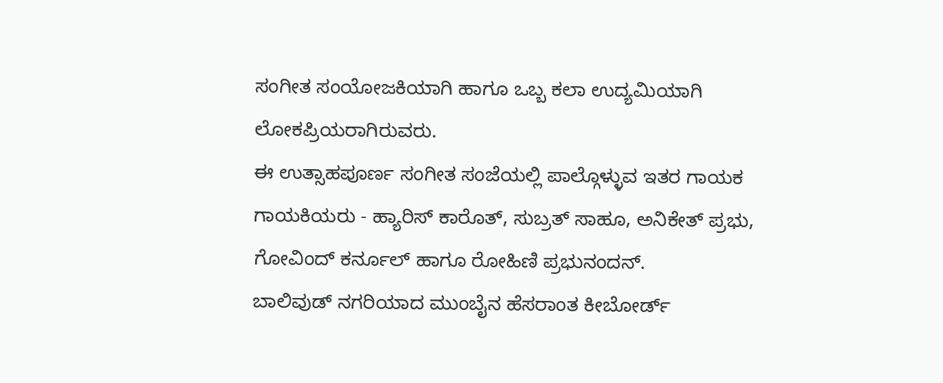ಸಂಗೀತ ಸಂಯೋಜಕಿಯಾಗಿ ಹಾಗೂ ಒಬ್ಬ ಕಲಾ ಉದ್ಯಮಿಯಾಗಿ ಲೋಕಪ್ರಿಯರಾಗಿರುವರು.
ಈ ಉತ್ಸಾಹಪೂರ್ಣ ಸಂಗೀತ ಸಂಜೆಯಲ್ಲಿ ಪಾಲ್ಗೊಳ್ಳುವ ಇತರ ಗಾಯಕ ಗಾಯಕಿಯರು - ಹ್ಯಾರಿಸ್ ಕಾರೊತ್, ಸುಬ್ರತ್ ಸಾಹೂ, ಅನಿಕೇತ್ ಪ್ರಭು, ಗೋವಿಂದ್ ಕರ್ನೂಲ್ ಹಾಗೂ ರೋಹಿಣಿ ಪ್ರಭುನಂದನ್.
ಬಾಲಿವುಡ್ ನಗರಿಯಾದ ಮುಂಬೈನ ಹೆಸರಾಂತ ಕೀಬೋರ್ಡ್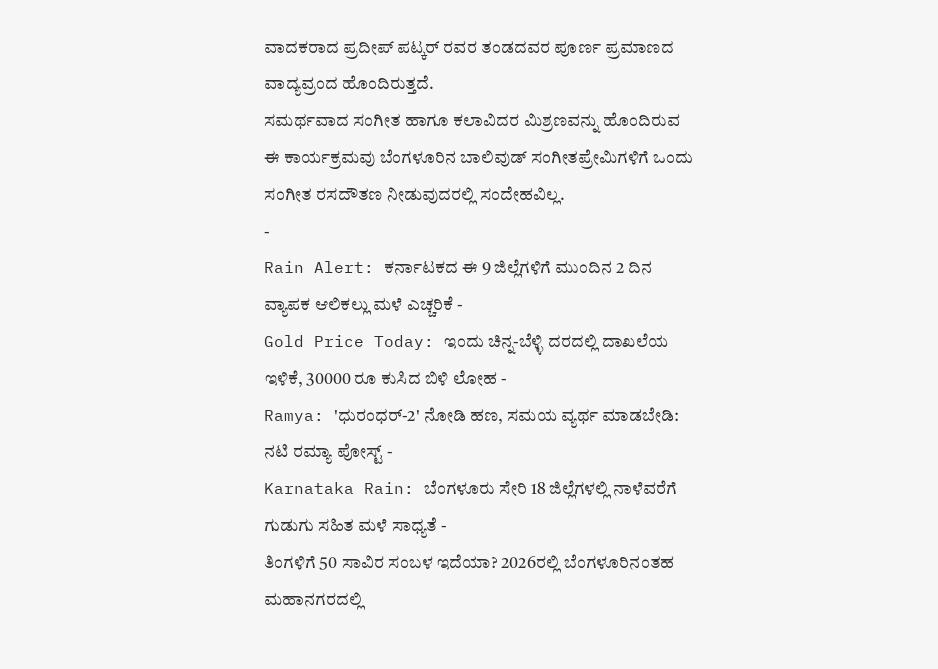ವಾದಕರಾದ ಪ್ರದೀಪ್ ಪಟ್ಕರ್ ರವರ ತಂಡದವರ ಪೂರ್ಣ ಪ್ರಮಾಣದ ವಾದ್ಯವ್ರಂದ ಹೊಂದಿರುತ್ತದೆ.
ಸಮರ್ಥವಾದ ಸಂಗೀತ ಹಾಗೂ ಕಲಾವಿದರ ಮಿಶ್ರಣವನ್ನು ಹೊಂದಿರುವ ಈ ಕಾರ್ಯಕ್ರಮವು ಬೆಂಗಳೂರಿನ ಬಾಲಿವುಡ್ ಸಂಗೀತಪ್ರೇಮಿಗಳಿಗೆ ಒಂದು ಸಂಗೀತ ರಸದೌತಣ ನೀಡುವುದರಲ್ಲಿ ಸಂದೇಹವಿಲ್ಲ.
-
Rain Alert: ಕರ್ನಾಟಕದ ಈ 9 ಜಿಲ್ಲೆಗಳಿಗೆ ಮುಂದಿನ 2 ದಿನ ವ್ಯಾಪಕ ಆಲಿಕಲ್ಲು ಮಳೆ ಎಚ್ಚರಿಕೆ -
Gold Price Today: ಇಂದು ಚಿನ್ನ-ಬೆಳ್ಳಿ ದರದಲ್ಲಿ ದಾಖಲೆಯ ಇಳಿಕೆ, 30000 ರೂ ಕುಸಿದ ಬಿಳಿ ಲೋಹ -
Ramya: 'ಧುರಂಧರ್-2' ನೋಡಿ ಹಣ, ಸಮಯ ವ್ಯರ್ಥ ಮಾಡಬೇಡಿ: ನಟಿ ರಮ್ಯಾ ಪೋಸ್ಟ್ -
Karnataka Rain: ಬೆಂಗಳೂರು ಸೇರಿ 18 ಜಿಲ್ಲೆಗಳಲ್ಲಿ ನಾಳೆವರೆಗೆ ಗುಡುಗು ಸಹಿತ ಮಳೆ ಸಾಧ್ಯತೆ -
ತಿಂಗಳಿಗೆ 50 ಸಾವಿರ ಸಂಬಳ ಇದೆಯಾ? 2026ರಲ್ಲಿ ಬೆಂಗಳೂರಿನಂತಹ ಮಹಾನಗರದಲ್ಲಿ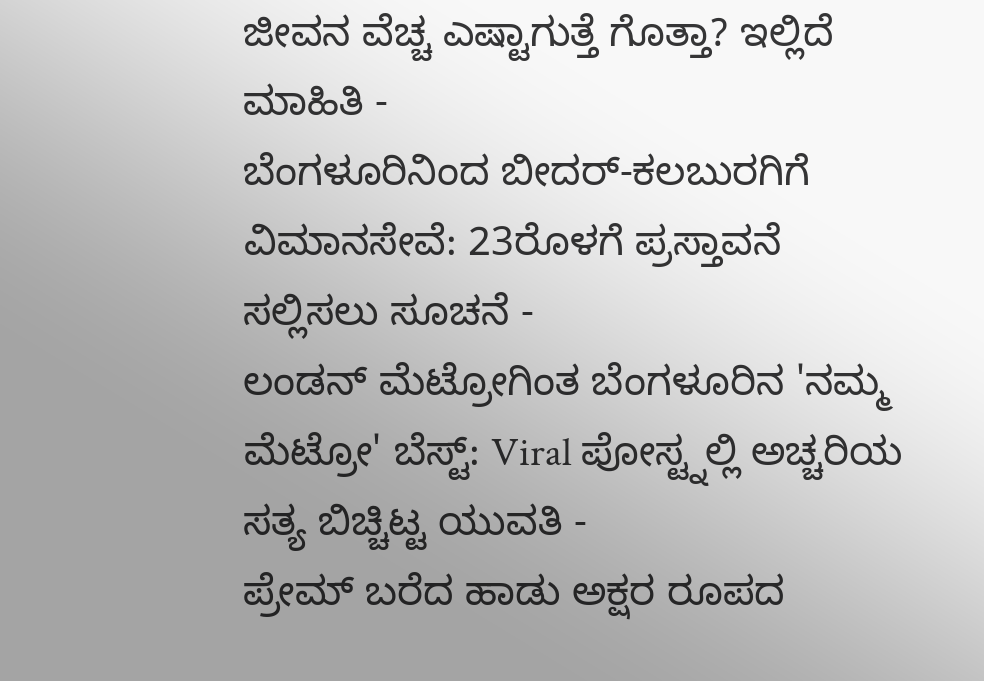ಜೀವನ ವೆಚ್ಚ ಎಷ್ಟಾಗುತ್ತೆ ಗೊತ್ತಾ? ಇಲ್ಲಿದೆ ಮಾಹಿತಿ -
ಬೆಂಗಳೂರಿನಿಂದ ಬೀದರ್-ಕಲಬುರಗಿಗೆ ವಿಮಾನಸೇವೆ: 23ರೊಳಗೆ ಪ್ರಸ್ತಾವನೆ ಸಲ್ಲಿಸಲು ಸೂಚನೆ -
ಲಂಡನ್ ಮೆಟ್ರೋಗಿಂತ ಬೆಂಗಳೂರಿನ 'ನಮ್ಮ ಮೆಟ್ರೋ' ಬೆಸ್ಟ್: Viral ಪೋಸ್ಟ್ನಲ್ಲಿ ಅಚ್ಚರಿಯ ಸತ್ಯ ಬಿಚ್ಚಿಟ್ಟ ಯುವತಿ -
ಪ್ರೇಮ್ ಬರೆದ ಹಾಡು ಅಕ್ಷರ ರೂಪದ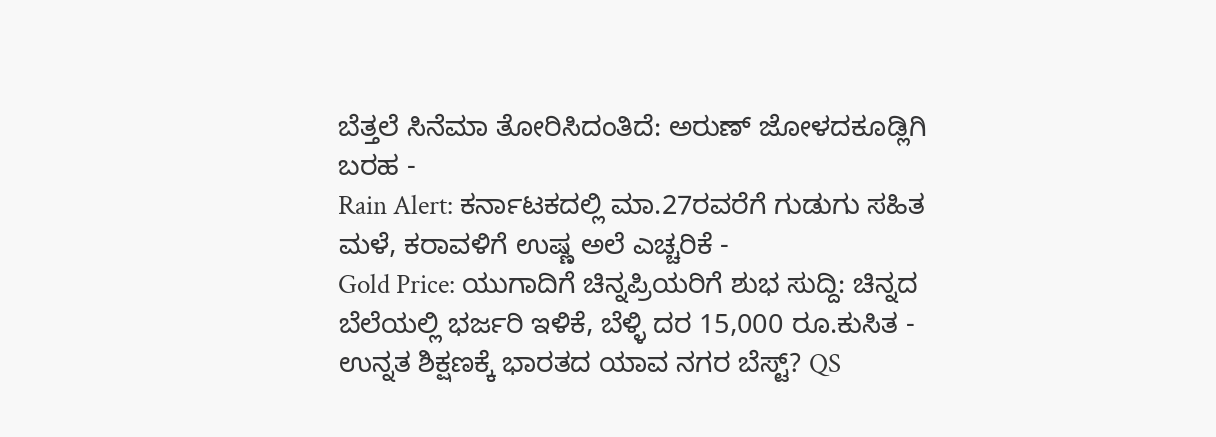ಬೆತ್ತಲೆ ಸಿನೆಮಾ ತೋರಿಸಿದಂತಿದೆ: ಅರುಣ್ ಜೋಳದಕೂಡ್ಲಿಗಿ ಬರಹ -
Rain Alert: ಕರ್ನಾಟಕದಲ್ಲಿ ಮಾ.27ರವರೆಗೆ ಗುಡುಗು ಸಹಿತ ಮಳೆ, ಕರಾವಳಿಗೆ ಉಷ್ಣ ಅಲೆ ಎಚ್ಚರಿಕೆ -
Gold Price: ಯುಗಾದಿಗೆ ಚಿನ್ನಪ್ರಿಯರಿಗೆ ಶುಭ ಸುದ್ದಿ: ಚಿನ್ನದ ಬೆಲೆಯಲ್ಲಿ ಭರ್ಜರಿ ಇಳಿಕೆ, ಬೆಳ್ಳಿ ದರ 15,000 ರೂ.ಕುಸಿತ -
ಉನ್ನತ ಶಿಕ್ಷಣಕ್ಕೆ ಭಾರತದ ಯಾವ ನಗರ ಬೆಸ್ಟ್? QS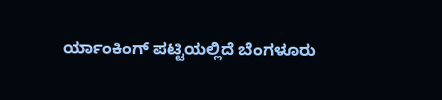ರ್ಯಾಂಕಿಂಗ್ ಪಟ್ಟಿಯಲ್ಲಿದೆ ಬೆಂಗಳೂರು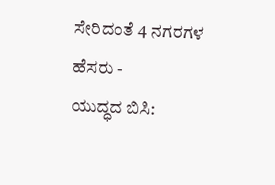ಸೇರಿದಂತೆ 4 ನಗರಗಳ ಹೆಸರು -
ಯುದ್ಧದ ಬಿಸಿ: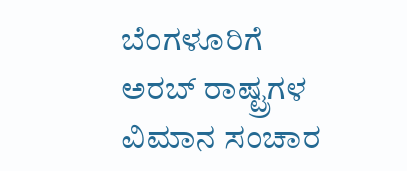ಬೆಂಗಳೂರಿಗೆ ಅರಬ್ ರಾಷ್ಟ್ರಗಳ ವಿಮಾನ ಸಂಚಾರ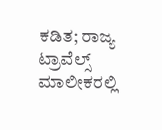ಕಡಿತ; ರಾಜ್ಯ ಟ್ರಾವೆಲ್ಸ್ ಮಾಲೀಕರಲ್ಲಿ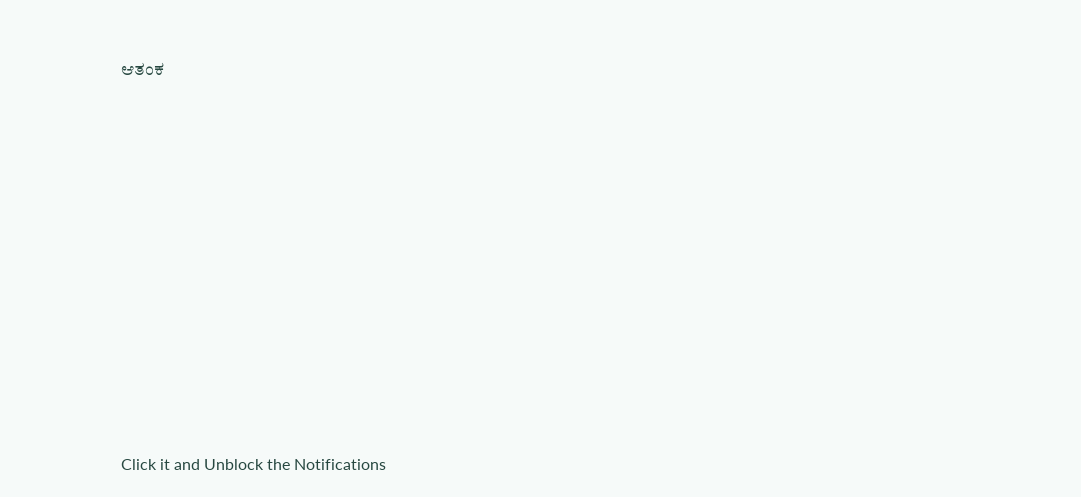ಆತಂಕ












Click it and Unblock the Notifications